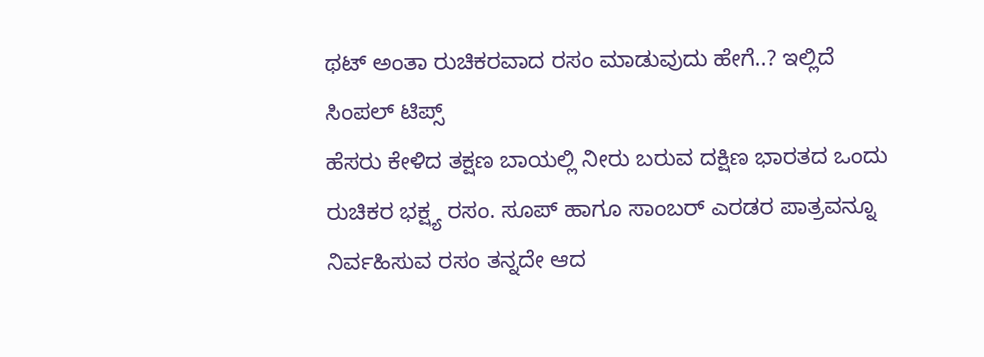ಥಟ್ ಅಂತಾ ರುಚಿಕರವಾದ ರಸಂ ಮಾಡುವುದು ಹೇಗೆ..? ಇಲ್ಲಿದೆ ಸಿಂಪಲ್ ಟಿಪ್ಸ್
ಹೆಸರು ಕೇಳಿದ ತಕ್ಷಣ ಬಾಯಲ್ಲಿ ನೀರು ಬರುವ ದಕ್ಷಿಣ ಭಾರತದ ಒಂದು ರುಚಿಕರ ಭಕ್ಷ್ಯ ರಸಂ. ಸೂಪ್ ಹಾಗೂ ಸಾಂಬರ್ ಎರಡರ ಪಾತ್ರವನ್ನೂ ನಿರ್ವಹಿಸುವ ರಸಂ ತನ್ನದೇ ಆದ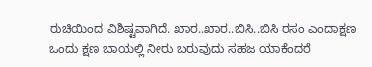ರುಚಿಯಿಂದ ವಿಶಿಷ್ಟವಾಗಿದೆ. ಖಾರ..ಖಾರ..ಬಿಸಿ..ಬಿಸಿ ರಸಂ ಎಂದಾಕ್ಷಣ ಒಂದು ಕ್ಷಣ ಬಾಯಲ್ಲಿ ನೀರು ಬರುವುದು ಸಹಜ ಯಾಕೆಂದರೆ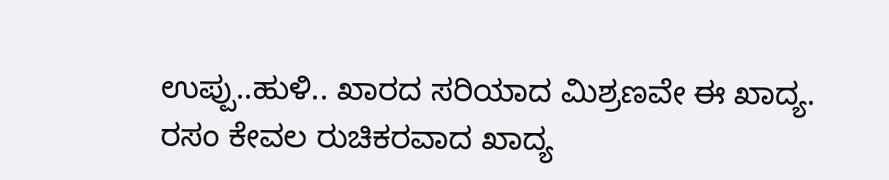ಉಪ್ಪು..ಹುಳಿ.. ಖಾರದ ಸರಿಯಾದ ಮಿಶ್ರಣವೇ ಈ ಖಾದ್ಯ.
ರಸಂ ಕೇವಲ ರುಚಿಕರವಾದ ಖಾದ್ಯ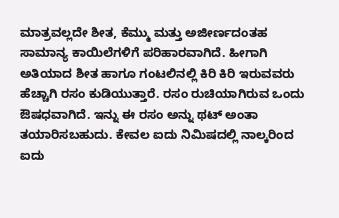ಮಾತ್ರವಲ್ಲದೇ ಶೀತ, ಕೆಮ್ಮು ಮತ್ತು ಅಜೀರ್ಣದಂತಹ ಸಾಮಾನ್ಯ ಕಾಯಿಲೆಗಳಿಗೆ ಪರಿಹಾರವಾಗಿದೆ. ಹೀಗಾಗಿ ಅತಿಯಾದ ಶೀತ ಹಾಗೂ ಗಂಟಲಿನಲ್ಲಿ ಕಿರಿ ಕಿರಿ ಇರುವವರು ಹೆಚ್ಚಾಗಿ ರಸಂ ಕುಡಿಯುತ್ತಾರೆ. ರಸಂ ರುಚಿಯಾಗಿರುವ ಒಂದು ಔಷಧವಾಗಿದೆ. ಇನ್ನು ಈ ರಸಂ ಅನ್ನು ಥಟ್ ಅಂತಾ ತಯಾರಿಸಬಹುದು. ಕೇವಲ ಐದು ನಿಮಿಷದಲ್ಲಿ ನಾಲ್ಕರಿಂದ ಐದು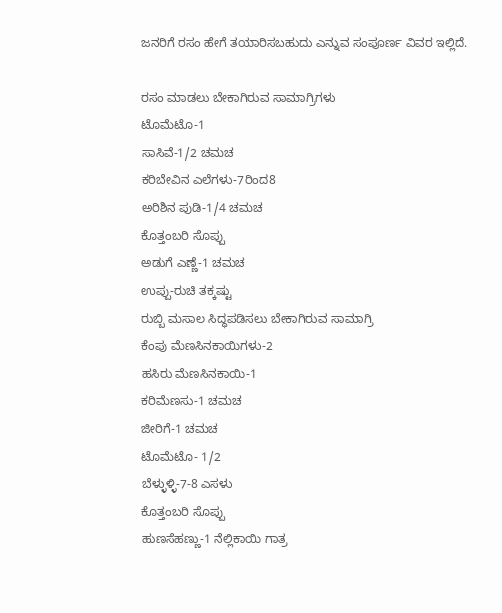ಜನರಿಗೆ ರಸಂ ಹೇಗೆ ತಯಾರಿಸಬಹುದು ಎನ್ನುವ ಸಂಪೂರ್ಣ ವಿವರ ಇಲ್ಲಿದೆ.

ರಸಂ ಮಾಡಲು ಬೇಕಾಗಿರುವ ಸಾಮಾಗ್ರಿಗಳು
ಟೊಮೆಟೊ-1
ಸಾಸಿವೆ-1/2 ಚಮಚ
ಕರಿಬೇವಿನ ಎಲೆಗಳು-7ರಿಂದ8
ಅರಿಶಿನ ಪುಡಿ-1/4 ಚಮಚ
ಕೊತ್ತಂಬರಿ ಸೊಪ್ಪು
ಅಡುಗೆ ಎಣ್ಣೆ-1 ಚಮಚ
ಉಪ್ಪು-ರುಚಿ ತಕ್ಕಷ್ಟು
ರುಬ್ಬಿ ಮಸಾಲ ಸಿದ್ಧಪಡಿಸಲು ಬೇಕಾಗಿರುವ ಸಾಮಾಗ್ರಿ
ಕೆಂಪು ಮೆಣಸಿನಕಾಯಿಗಳು-2
ಹಸಿರು ಮೆಣಸಿನಕಾಯಿ-1
ಕರಿಮೆಣಸು-1 ಚಮಚ
ಜೀರಿಗೆ-1 ಚಮಚ
ಟೊಮೆಟೊ- 1/2
ಬೆಳ್ಳುಳ್ಳಿ-7-8 ಎಸಳು
ಕೊತ್ತಂಬರಿ ಸೊಪ್ಪು
ಹುಣಸೆಹಣ್ಣು-1 ನೆಲ್ಲಿಕಾಯಿ ಗಾತ್ರ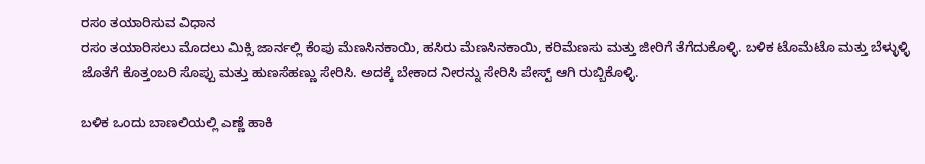ರಸಂ ತಯಾರಿಸುವ ವಿಧಾನ
ರಸಂ ತಯಾರಿಸಲು ಮೊದಲು ಮಿಕ್ಸಿ ಜಾರ್ನಲ್ಲಿ ಕೆಂಪು ಮೆಣಸಿನಕಾಯಿ, ಹಸಿರು ಮೆಣಸಿನಕಾಯಿ, ಕರಿಮೆಣಸು ಮತ್ತು ಜೀರಿಗೆ ತೆಗೆದುಕೊಳ್ಳಿ. ಬಳಿಕ ಟೊಮೆಟೊ ಮತ್ತು ಬೆಳ್ಳುಳ್ಳಿ ಜೊತೆಗೆ ಕೊತ್ತಂಬರಿ ಸೊಪ್ಪು ಮತ್ತು ಹುಣಸೆಹಣ್ಣು ಸೇರಿಸಿ. ಅದಕ್ಕೆ ಬೇಕಾದ ನೀರನ್ನು ಸೇರಿಸಿ ಪೇಸ್ಟ್ ಆಗಿ ರುಬ್ಬಿಕೊಳ್ಳಿ.

ಬಳಿಕ ಒಂದು ಬಾಣಲಿಯಲ್ಲಿ ಎಣ್ಣೆ ಹಾಕಿ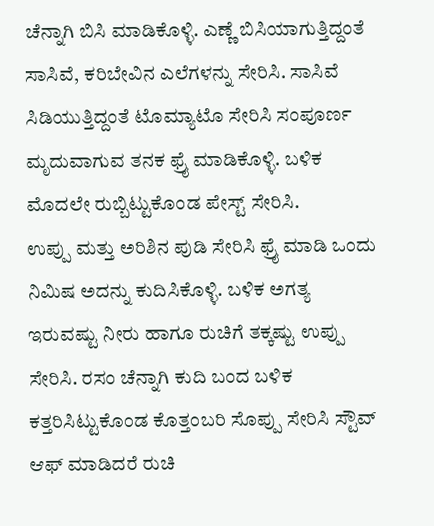ಚೆನ್ನಾಗಿ ಬಿಸಿ ಮಾಡಿಕೊಳ್ಳಿ. ಎಣ್ಣೆ ಬಿಸಿಯಾಗುತ್ತಿದ್ದಂತೆ ಸಾಸಿವೆ, ಕರಿಬೇವಿನ ಎಲೆಗಳನ್ನು ಸೇರಿಸಿ. ಸಾಸಿವೆ ಸಿಡಿಯುತ್ತಿದ್ದಂತೆ ಟೊಮ್ಯಾಟೊ ಸೇರಿಸಿ ಸಂಪೂರ್ಣ ಮೃದುವಾಗುವ ತನಕ ಫ್ರೈ ಮಾಡಿಕೊಳ್ಳಿ. ಬಳಿಕ ಮೊದಲೇ ರುಬ್ಬಿಟ್ಟುಕೊಂಡ ಪೇಸ್ಟ್ ಸೇರಿಸಿ.
ಉಪ್ಪು ಮತ್ತು ಅರಿಶಿನ ಪುಡಿ ಸೇರಿಸಿ ಫ್ರೈ ಮಾಡಿ ಒಂದು ನಿಮಿಷ ಅದನ್ನು ಕುದಿಸಿಕೊಳ್ಳಿ. ಬಳಿಕ ಅಗತ್ಯ ಇರುವಷ್ಟು ನೀರು ಹಾಗೂ ರುಚಿಗೆ ತಕ್ಕಷ್ಟು ಉಪ್ಪು ಸೇರಿಸಿ. ರಸಂ ಚೆನ್ನಾಗಿ ಕುದಿ ಬಂದ ಬಳಿಕ ಕತ್ತರಿಸಿಟ್ಟುಕೊಂಡ ಕೊತ್ತಂಬರಿ ಸೊಪ್ಪು ಸೇರಿಸಿ ಸ್ಟೌವ್ ಆಫ್ ಮಾಡಿದರೆ ರುಚಿ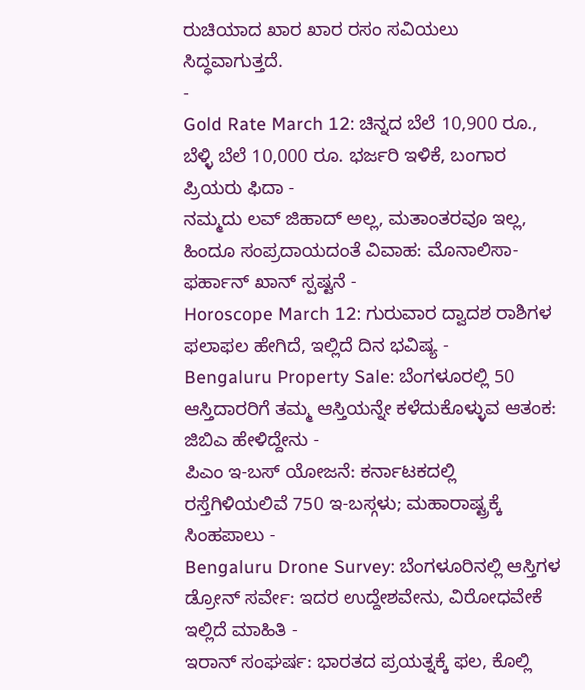ರುಚಿಯಾದ ಖಾರ ಖಾರ ರಸಂ ಸವಿಯಲು ಸಿದ್ಧವಾಗುತ್ತದೆ.
-
Gold Rate March 12: ಚಿನ್ನದ ಬೆಲೆ 10,900 ರೂ., ಬೆಳ್ಳಿ ಬೆಲೆ 10,000 ರೂ. ಭರ್ಜರಿ ಇಳಿಕೆ, ಬಂಗಾರ ಪ್ರಿಯರು ಫಿದಾ -
ನಮ್ಮದು ಲವ್ ಜಿಹಾದ್ ಅಲ್ಲ, ಮತಾಂತರವೂ ಇಲ್ಲ, ಹಿಂದೂ ಸಂಪ್ರದಾಯದಂತೆ ವಿವಾಹ: ಮೊನಾಲಿಸಾ-ಫರ್ಹಾನ್ ಖಾನ್ ಸ್ಪಷ್ಟನೆ -
Horoscope March 12: ಗುರುವಾರ ದ್ವಾದಶ ರಾಶಿಗಳ ಫಲಾಫಲ ಹೇಗಿದೆ, ಇಲ್ಲಿದೆ ದಿನ ಭವಿಷ್ಯ -
Bengaluru Property Sale: ಬೆಂಗಳೂರಲ್ಲಿ 50 ಆಸ್ತಿದಾರರಿಗೆ ತಮ್ಮ ಆಸ್ತಿಯನ್ನೇ ಕಳೆದುಕೊಳ್ಳುವ ಆತಂಕ: ಜಿಬಿಎ ಹೇಳಿದ್ದೇನು -
ಪಿಎಂ ಇ-ಬಸ್ ಯೋಜನೆ: ಕರ್ನಾಟಕದಲ್ಲಿ ರಸ್ತೆಗಿಳಿಯಲಿವೆ 750 ಇ-ಬಸ್ಗಳು; ಮಹಾರಾಷ್ಟ್ರಕ್ಕೆ ಸಿಂಹಪಾಲು -
Bengaluru Drone Survey: ಬೆಂಗಳೂರಿನಲ್ಲಿ ಆಸ್ತಿಗಳ ಡ್ರೋನ್ ಸರ್ವೇ: ಇದರ ಉದ್ದೇಶವೇನು, ವಿರೋಧವೇಕೆ ಇಲ್ಲಿದೆ ಮಾಹಿತಿ -
ಇರಾನ್ ಸಂಘರ್ಷ: ಭಾರತದ ಪ್ರಯತ್ನಕ್ಕೆ ಫಲ, ಕೊಲ್ಲಿ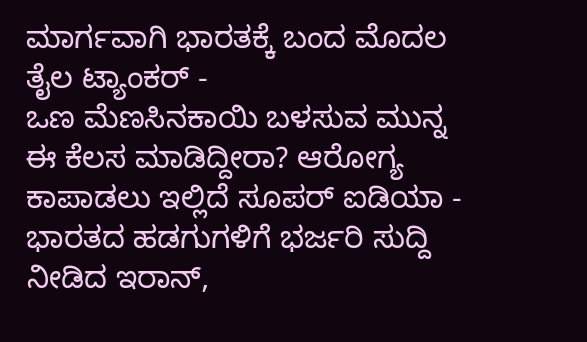ಮಾರ್ಗವಾಗಿ ಭಾರತಕ್ಕೆ ಬಂದ ಮೊದಲ ತೈಲ ಟ್ಯಾಂಕರ್ -
ಒಣ ಮೆಣಸಿನಕಾಯಿ ಬಳಸುವ ಮುನ್ನ ಈ ಕೆಲಸ ಮಾಡಿದ್ದೀರಾ? ಆರೋಗ್ಯ ಕಾಪಾಡಲು ಇಲ್ಲಿದೆ ಸೂಪರ್ ಐಡಿಯಾ -
ಭಾರತದ ಹಡಗುಗಳಿಗೆ ಭರ್ಜರಿ ಸುದ್ದಿ ನೀಡಿದ ಇರಾನ್,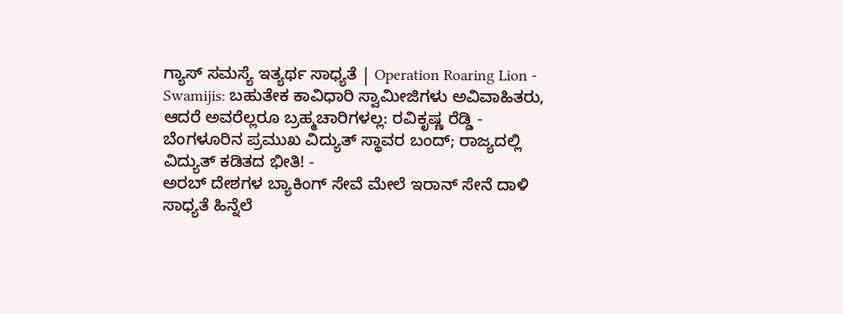ಗ್ಯಾಸ್ ಸಮಸ್ಯೆ ಇತ್ಯರ್ಥ ಸಾಧ್ಯತೆ | Operation Roaring Lion -
Swamijis: ಬಹುತೇಕ ಕಾವಿಧಾರಿ ಸ್ವಾಮೀಜಿಗಳು ಅವಿವಾಹಿತರು, ಆದರೆ ಅವರೆಲ್ಲರೂ ಬ್ರಹ್ಮಚಾರಿಗಳಲ್ಲ: ರವಿಕೃಷ್ಣ ರೆಡ್ಡಿ -
ಬೆಂಗಳೂರಿನ ಪ್ರಮುಖ ವಿದ್ಯುತ್ ಸ್ಥಾವರ ಬಂದ್; ರಾಜ್ಯದಲ್ಲಿ ವಿದ್ಯುತ್ ಕಡಿತದ ಭೀತಿ! -
ಅರಬ್ ದೇಶಗಳ ಬ್ಯಾಕಿಂಗ್ ಸೇವೆ ಮೇಲೆ ಇರಾನ್ ಸೇನೆ ದಾಳಿ ಸಾಧ್ಯತೆ ಹಿನ್ನೆಲೆ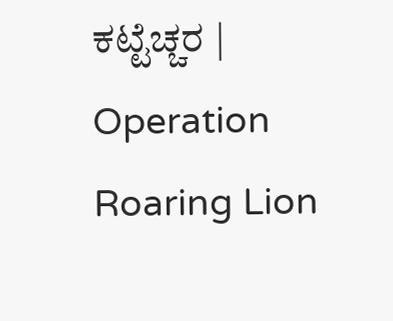ಕಟ್ಟೆಚ್ಚರ | Operation Roaring Lion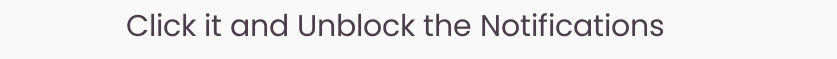Click it and Unblock the Notifications